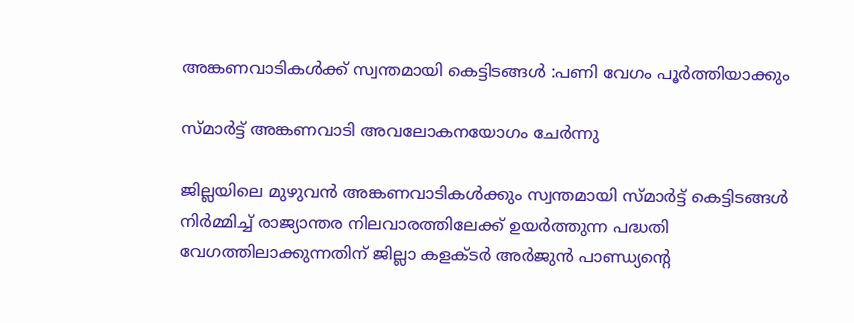അങ്കണവാടികള്‍ക്ക് സ്വന്തമായി കെട്ടിടങ്ങള്‍ :പണി വേഗം പൂര്‍ത്തിയാക്കും

സ്മാര്‍ട്ട് അങ്കണവാടി അവലോകനയോഗം ചേര്‍ന്നു

ജില്ലയിലെ മുഴുവന്‍ അങ്കണവാടികള്‍ക്കും സ്വന്തമായി സ്മാര്‍ട്ട് കെട്ടിടങ്ങള്‍ നിര്‍മ്മിച്ച് രാജ്യാന്തര നിലവാരത്തിലേക്ക് ഉയര്‍ത്തുന്ന പദ്ധതി വേഗത്തിലാക്കുന്നതിന് ജില്ലാ കളക്ടര്‍ അര്‍ജുന്‍ പാണ്ഡ്യന്റെ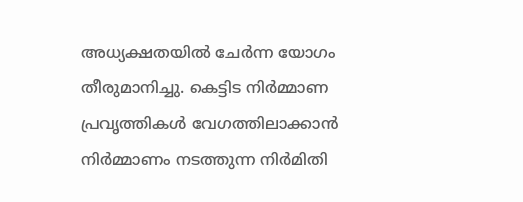അധ്യക്ഷതയില്‍ ചേര്‍ന്ന യോഗം തീരുമാനിച്ചു. കെട്ടിട നിര്‍മ്മാണ പ്രവൃത്തികള്‍ വേഗത്തിലാക്കാന്‍ നിര്‍മ്മാണം നടത്തുന്ന നിര്‍മിതി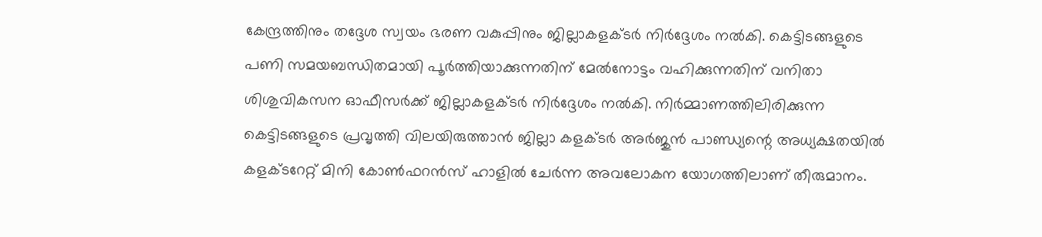കേന്ദ്രത്തിനും തദ്ദേശ സ്വയം ഭരണ വകുപ്പിനും ജില്ലാകളക്ടര്‍ നിര്‍ദ്ദേശം നല്‍കി. കെട്ടിടങ്ങളുടെ പണി സമയബന്ധിതമായി പൂര്‍ത്തിയാക്കുന്നതിന് മേല്‍നോട്ടം വഹിക്കുന്നതിന് വനിതാ ശിശുവികസന ഓഫീസര്‍ക്ക് ജില്ലാകളക്ടര്‍ നിര്‍ദ്ദേശം നല്‍കി. നിര്‍മ്മാണത്തിലിരിക്കുന്ന കെട്ടിടങ്ങളുടെ പ്രവൃത്തി വിലയിരുത്താന്‍ ജില്ലാ കളക്ടര്‍ അര്‍ജുന്‍ പാണ്ഡ്യന്റെ അധ്യക്ഷതയില്‍ കളക്ടറേറ്റ് മിനി കോണ്‍ഫറന്‍സ് ഹാളില്‍ ചേര്‍ന്ന അവലോകന യോഗത്തിലാണ് തീരുമാനം.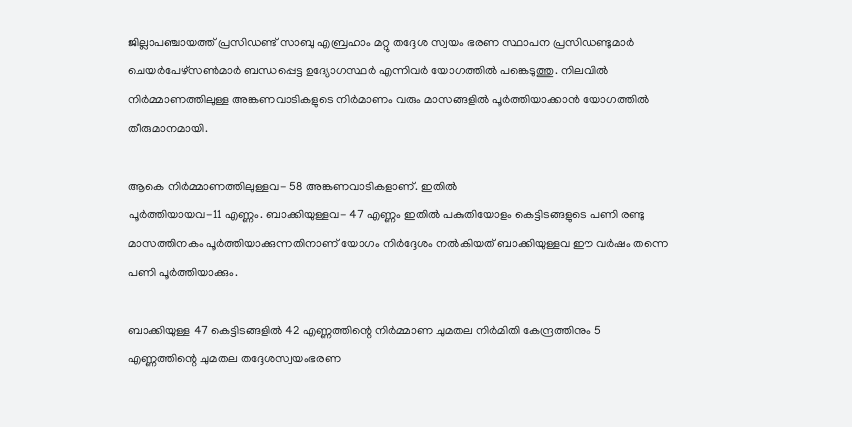ജില്ലാപഞ്ചായത്ത് പ്രസിഡണ്ട് സാബു എബ്രഹാം മറ്റു തദ്ദേശ സ്വയം ഭരണ സ്ഥാപന പ്രസിഡണ്ടുമാര്‍ ചെയര്‍പേഴ്‌സണ്‍മാര്‍ ബന്ധപ്പെട്ട ഉദ്യോഗസ്ഥര്‍ എന്നിവര്‍ യോഗത്തില്‍ പങ്കെടുത്തു. നിലവില്‍ നിര്‍മ്മാണത്തിലുള്ള അങ്കണവാടികളുടെ നിര്‍മാണം വരും മാസങ്ങളില്‍ പൂര്‍ത്തിയാക്കാന്‍ യോഗത്തില്‍ തീരുമാനമായി.

ആകെ നിര്‍മ്മാണത്തിലുള്ളവ- 58 അങ്കണവാടികളാണ്. ഇതില്‍
പൂര്‍ത്തിയായവ-11 എണ്ണം. ബാക്കിയുള്ളവ- 47 എണ്ണം ഇതില്‍ പകുതിയോളം കെട്ടിടങ്ങളുടെ പണി രണ്ടു മാസത്തിനകം പൂര്‍ത്തിയാക്കുന്നതിനാണ് യോഗം നിര്‍ദ്ദേശം നല്‍കിയത് ബാക്കിയുള്ളവ ഈ വര്‍ഷം തന്നെ പണി പൂര്‍ത്തിയാക്കും.

ബാക്കിയുള്ള 47 കെട്ടിടങ്ങളില്‍ 42 എണ്ണത്തിന്റെ നിര്‍മ്മാണ ചുമതല നിര്‍മിതി കേന്ദ്രത്തിനും 5 എണ്ണത്തിന്റെ ചുമതല തദ്ദേശസ്വയംഭരണ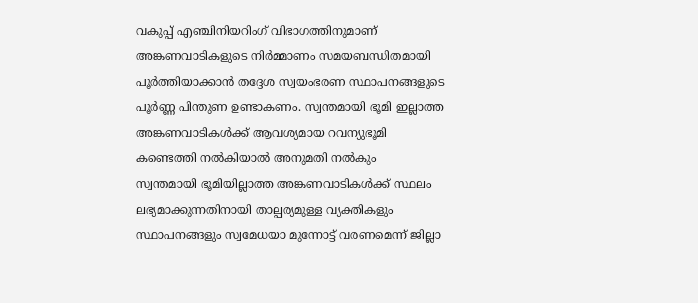വകുപ്പ് എഞ്ചിനിയറിംഗ് വിഭാഗത്തിനുമാണ് അങ്കണവാടികളുടെ നിര്‍മ്മാണം സമയബന്ധിതമായി പൂര്‍ത്തിയാക്കാന്‍ തദ്ദേശ സ്വയംഭരണ സ്ഥാപനങ്ങളുടെ പൂര്‍ണ്ണ പിന്തുണ ഉണ്ടാകണം. സ്വന്തമായി ഭൂമി ഇല്ലാത്ത അങ്കണവാടികള്‍ക്ക് ആവശ്യമായ റവന്യുഭൂമി കണ്ടെത്തി നല്‍കിയാല്‍ അനുമതി നല്‍കും
സ്വന്തമായി ഭൂമിയില്ലാത്ത അങ്കണവാടികള്‍ക്ക് സ്ഥലം ലഭ്യമാക്കുന്നതിനായി താല്പര്യമുള്ള വ്യക്തികളും സ്ഥാപനങ്ങളും സ്വമേധയാ മുന്നോട്ട് വരണമെന്ന് ജില്ലാ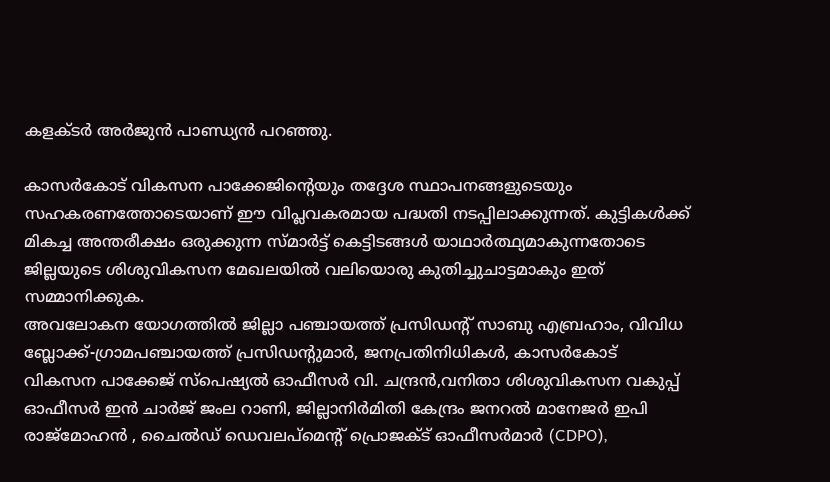കളക്ടര്‍ അര്‍ജുന്‍ പാണ്ഡ്യന്‍ പറഞ്ഞു.

കാസര്‍കോട് വികസന പാക്കേജിന്റെയും തദ്ദേശ സ്ഥാപനങ്ങളുടെയും സഹകരണത്തോടെയാണ് ഈ വിപ്ലവകരമായ പദ്ധതി നടപ്പിലാക്കുന്നത്. കുട്ടികള്‍ക്ക് മികച്ച അന്തരീക്ഷം ഒരുക്കുന്ന സ്മാര്‍ട്ട് കെട്ടിടങ്ങള്‍ യാഥാര്‍ത്ഥ്യമാകുന്നതോടെ ജില്ലയുടെ ശിശുവികസന മേഖലയില്‍ വലിയൊരു കുതിച്ചുചാട്ടമാകും ഇത് സമ്മാനിക്കുക.
അവലോകന യോഗത്തില്‍ ജില്ലാ പഞ്ചായത്ത് പ്രസിഡന്റ് സാബു എബ്രഹാം, വിവിധ ബ്ലോക്ക്-ഗ്രാമപഞ്ചായത്ത് പ്രസിഡന്റുമാര്‍, ജനപ്രതിനിധികള്‍, കാസര്‍കോട് വികസന പാക്കേജ് സ്‌പെഷ്യല്‍ ഓഫീസര്‍ വി. ചന്ദ്രന്‍,വനിതാ ശിശുവികസന വകുപ്പ് ഓഫീസര്‍ ഇന്‍ ചാര്‍ജ് ജംല റാണി, ജില്ലാനിര്‍മിതി കേന്ദ്രം ജനറല്‍ മാനേജര്‍ ഇപി രാജ്‌മോഹന്‍ , ചൈല്‍ഡ് ഡെവലപ്മെന്റ് പ്രൊജക്ട് ഓഫീസര്‍മാര്‍ (CDPO),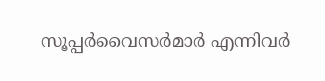സൂപ്പര്‍വൈസര്‍മാര്‍ എന്നിവര്‍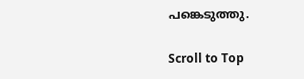പങ്കെടുത്തു.

Scroll to Top